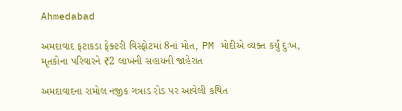Ahmedabad

અમદાવાદ ફટાકડા ફેક્ટરી વિસ્ફોટમાં 8નાં મોત, PM મોદીએ વ્યક્ત કર્યું દુઃખ, મૃતકોના પરિવારને ₹2 લાખની સહાયની જાહેરાત

અમદાવાદના રામોલ નજીક ગત્રાડ રોડ પર આવેલી કથિત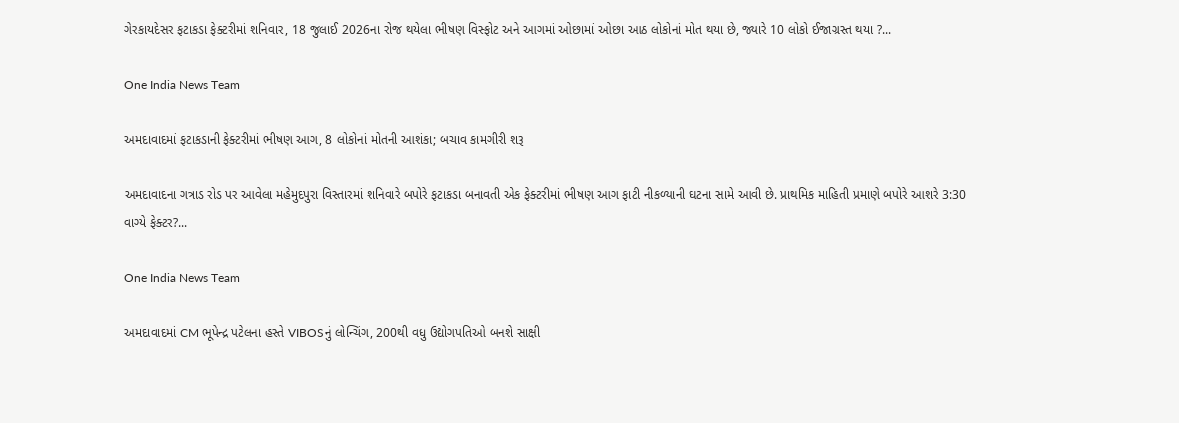ગેરકાયદેસર ફટાકડા ફેક્ટરીમાં શનિવાર, 18 જુલાઈ 2026ના રોજ થયેલા ભીષણ વિસ્ફોટ અને આગમાં ઓછામાં ઓછા આઠ લોકોનાં મોત થયા છે, જ્યારે 10 લોકો ઈજાગ્રસ્ત થયા ?...

One India News Team

અમદાવાદમાં ફટાકડાની ફેક્ટરીમાં ભીષણ આગ, 8 લોકોનાં મોતની આશંકા; બચાવ કામગીરી શરૂ

અમદાવાદના ગત્રાડ રોડ પર આવેલા મહેમુદપુરા વિસ્તારમાં શનિવારે બપોરે ફટાકડા બનાવતી એક ફેક્ટરીમાં ભીષણ આગ ફાટી નીકળ્યાની ઘટના સામે આવી છે. પ્રાથમિક માહિતી પ્રમાણે બપોરે આશરે 3:30 વાગ્યે ફેક્ટર?...

One India News Team

અમદાવાદમાં CM ભૂપેન્દ્ર પટેલના હસ્તે VIBOSનું લોન્ચિંગ, 200થી વધુ ઉદ્યોગપતિઓ બનશે સાક્ષી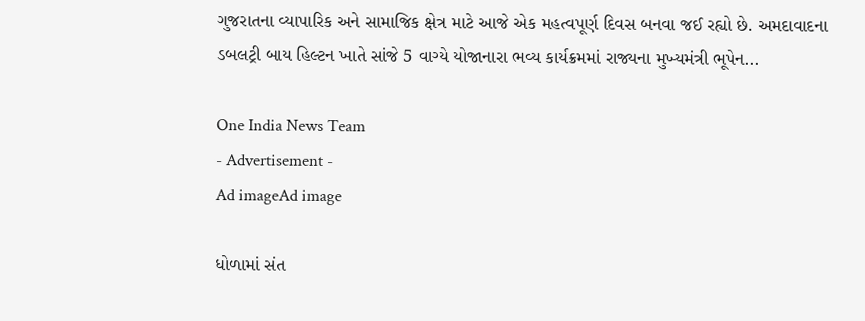ગુજરાતના વ્યાપારિક અને સામાજિક ક્ષેત્ર માટે આજે એક મહત્વપૂર્ણ દિવસ બનવા જઈ રહ્યો છે. અમદાવાદના ડબલટ્રી બાય હિલ્ટન ખાતે સાંજે 5 વાગ્યે યોજાનારા ભવ્ય કાર્યક્રમમાં રાજ્યના મુખ્યમંત્રી ભૂપેન...

One India News Team
- Advertisement -
Ad imageAd image

ધોળામાં સંત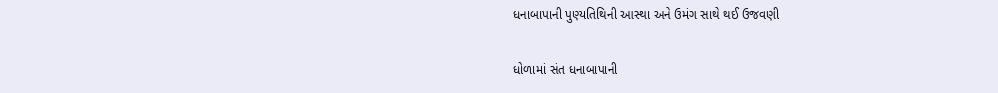ધનાબાપાની પુણ્યતિથિની આસ્થા અને ઉમંગ સાથે થઈ ઉજવણી

ધોળામાં સંત ધનાબાપાની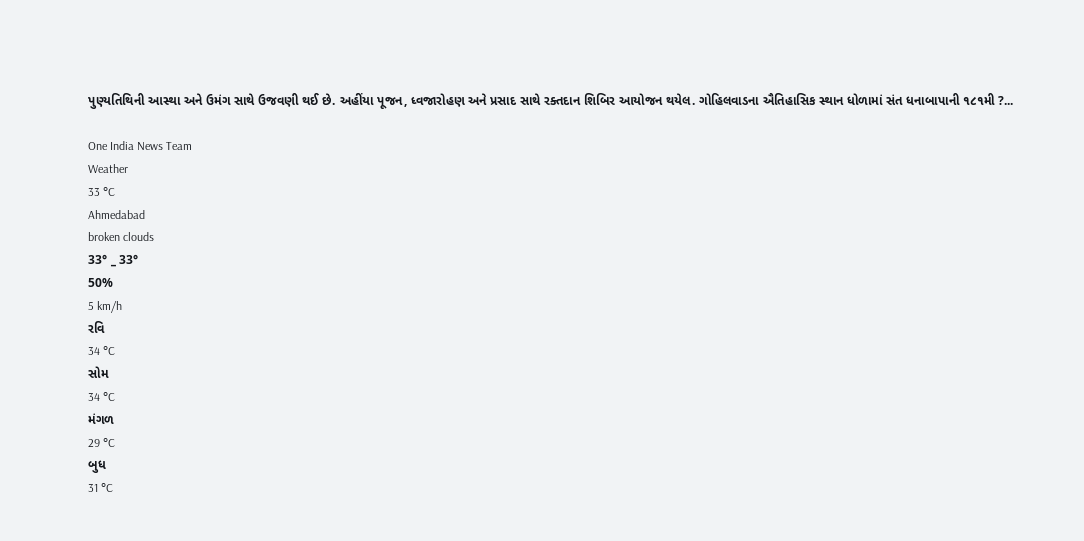પુણ્યતિથિની આસ્થા અને ઉમંગ સાથે ઉજવણી થઈ છે. અહીંયા પૂજન, ધ્વજારોહણ અને પ્રસાદ સાથે રક્તદાન શિબિર આયોજન થયેલ. ગોહિલવાડના ઐતિહાસિક સ્થાન ધોળામાં સંત ધનાબાપાની ૧૮૧મી ?...

One India News Team
Weather
33 °C
Ahmedabad
broken clouds
33° _ 33°
50%
5 km/h
રવિ
34 °C
સોમ
34 °C
મંગળ
29 °C
બુધ
31 °C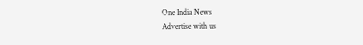One India News
Advertise with us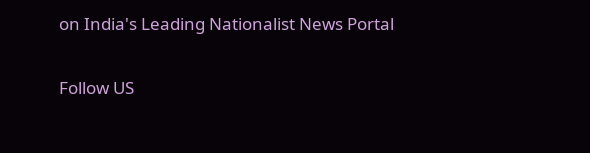on India's Leading Nationalist News Portal

Follow US